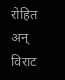रोहित अन् विराट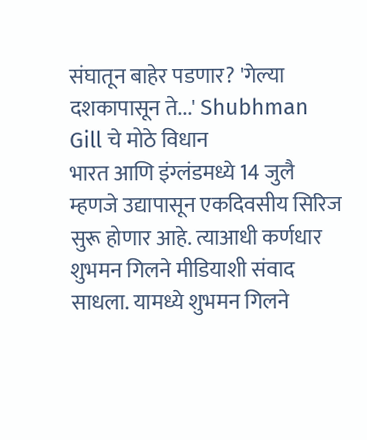संघातून बाहेर पडणार? 'गेल्या दशकापासून ते...' Shubhman Gill चे मोठे विधान
भारत आणि इंग्लंडमध्ये 14 जुलै म्हणजे उद्यापासून एकदिवसीय सिरिज सुरू होणार आहे. त्याआधी कर्णधार शुभमन गिलने मीडियाशी संवाद साधला. यामध्ये शुभमन गिलने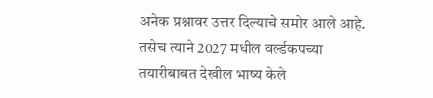अनेक प्रश्नावर उत्तर दिल्याचे समोर आले आहे. तसेच त्याने 2027 मधील वर्ल्डकपच्या तयारीबाबत देखील भाष्य केले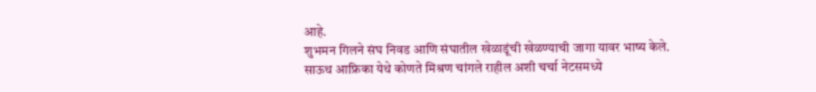आहे.
शुभमन गिलने संघ निवड आणि संघातील खेळाडूंची खेळण्याची जागा यावर भाष्य केले. साऊथ आफ्रिका येथे कोणते मिश्रण चांगले राहील अशी चर्चा नेटसमध्ये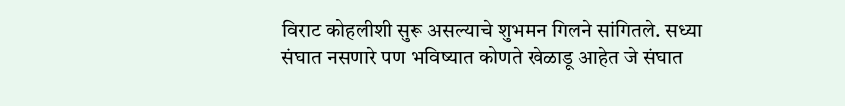विराट कोहलीशी सुरू असल्याचे शुभमन गिलने सांगितले. सध्या संघात नसणारे पण भविष्यात कोणते खेळाडू आहेत जे संघात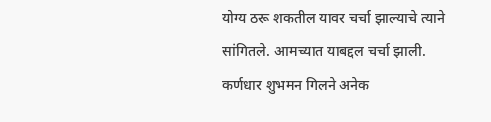योग्य ठरू शकतील यावर चर्चा झाल्याचे त्याने सांगितले. आमच्यात याबद्दल चर्चा झाली.
कर्णधार शुभमन गिलने अनेक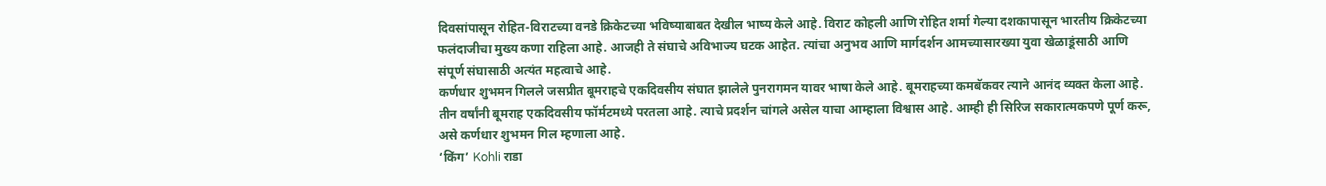दिवसांपासून रोहित-विराटच्या वनडे क्रिकेटच्या भविष्याबाबत देखील भाष्य केले आहे. विराट कोहली आणि रोहित शर्मा गेल्या दशकापासून भारतीय क्रिकेटच्या फलंदाजीचा मुख्य कणा राहिला आहे. आजही ते संघाचे अविभाज्य घटक आहेत. त्यांचा अनुभव आणि मार्गदर्शन आमच्यासारख्या युवा खेळाडूंसाठी आणि संपूर्ण संघासाठी अत्यंत महत्वाचे आहे.
कर्णधार शुभमन गिलले जसप्रीत बूमराहचे एकदिवसीय संघात झालेले पुनरागमन यावर भाषा केले आहे. बूमराहच्या कमबॅकवर त्याने आनंद व्यक्त केला आहे. तीन वर्षांनी बूमराह एकदिवसीय फॉर्मटमध्ये परतला आहे. त्याचे प्रदर्शन चांगले असेल याचा आम्हाला विश्वास आहे. आम्ही ही सिरिज सकारात्मकपणे पूर्ण करू, असे कर्णधार शुभमन गिल म्हणाला आहे.
‘किंग’ Kohli राडा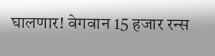घालणार! वेगवान 15 हजार रन्स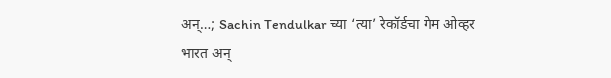अन्…; Sachin Tendulkar च्या ‘त्या’ रेकॉर्डचा गेम ओव्हर
भारत अन्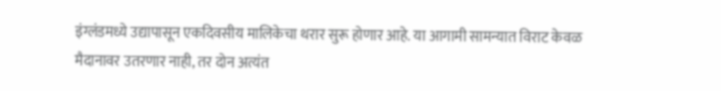इंग्लंडमध्ये उद्यापासून एकदिवसीय मालिकेचा थरार सुरू होणार आहे. या आगामी सामन्यात विराट केवळ मैदानावर उतरणार नाही, तर दोन अत्यंत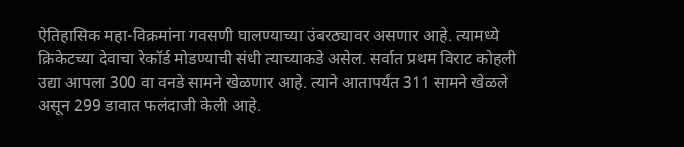ऐतिहासिक महा-विक्रमांना गवसणी घालण्याच्या उंबरठ्यावर असणार आहे. त्यामध्ये क्रिकेटच्या देवाचा रेकॉर्ड मोडण्याची संधी त्याच्याकडे असेल. सर्वात प्रथम विराट कोहली उद्या आपला 300 वा वनडे सामने खेळणार आहे. त्याने आतापर्यंत 311 सामने खेळले असून 299 डावात फलंदाजी केली आहे.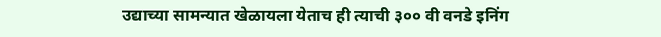उद्याच्या सामन्यात खेळायला येताच ही त्याची ३०० वी वनडे इनिंग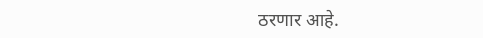ठरणार आहे.